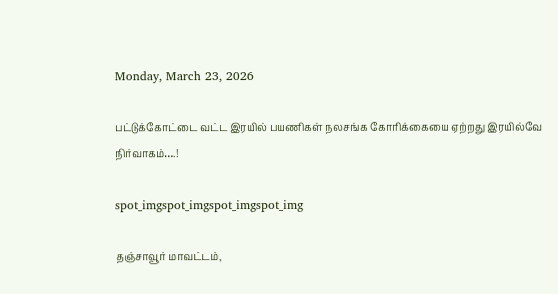Monday, March 23, 2026

பட்டுக்கோட்டை வட்ட இரயில் பயணிகள் நலசங்க கோரிக்கையை ஏற்றது இரயில்வே நிர்வாகம்….!

spot_imgspot_imgspot_imgspot_img

தஞ்சாவூர் மாவட்டம்,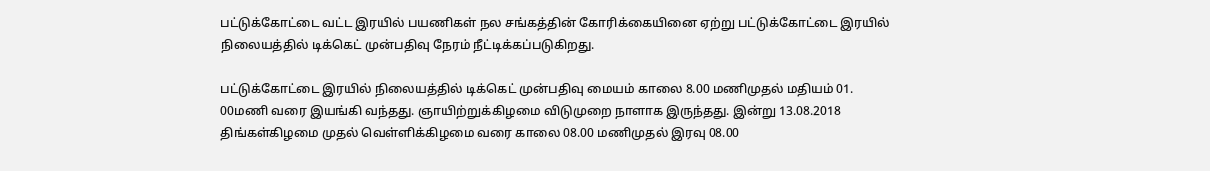பட்டுக்கோட்டை வட்ட இரயில் பயணிகள் நல சங்கத்தின் கோரிக்கையினை ஏற்று பட்டுக்கோட்டை இரயில் நிலையத்தில் டிக்கெட் முன்பதிவு நேரம் நீட்டிக்கப்படுகிறது.

பட்டுக்கோட்டை இரயில் நிலையத்தில் டிக்கெட் முன்பதிவு மையம் காலை 8.00 மணிமுதல் மதியம் 01. 00மணி வரை இயங்கி வந்தது. ஞாயிற்றுக்கிழமை விடுமுறை நாளாக இருந்தது. இன்று 13.08.2018
திங்கள்கிழமை முதல் வெள்ளிக்கிழமை வரை காலை 08.00 மணிமுதல் இரவு 08.00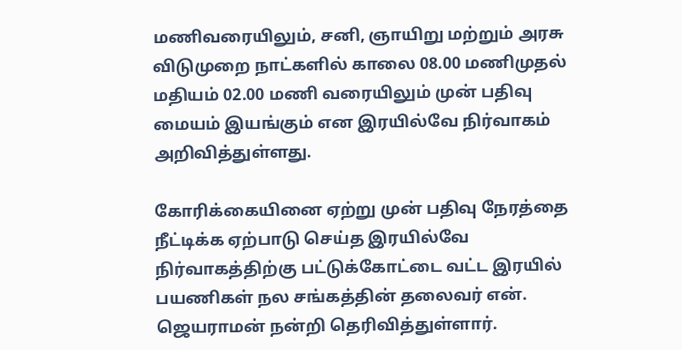மணிவரையிலும், சனி, ஞாயிறு மற்றும் அரசு விடுமுறை நாட்களில் காலை 08.00 மணிமுதல் மதியம் 02.00 மணி வரையிலும் முன் பதிவு மையம் இயங்கும் என இரயில்வே நிர்வாகம் அறிவித்துள்ளது.

கோரிக்கையினை ஏற்று முன் பதிவு நேரத்தை நீட்டிக்க ஏற்பாடு செய்த இரயில்வே நிர்வாகத்திற்கு பட்டுக்கோட்டை வட்ட இரயில் பயணிகள் நல சங்கத்தின் தலைவர் என். ஜெயராமன் நன்றி தெரிவித்துள்ளார்.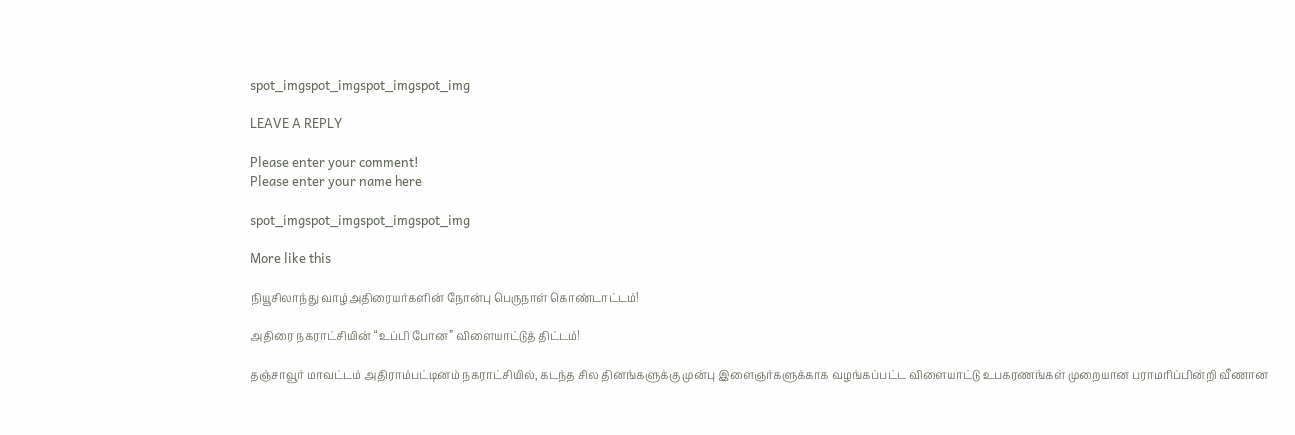spot_imgspot_imgspot_imgspot_img

LEAVE A REPLY

Please enter your comment!
Please enter your name here

spot_imgspot_imgspot_imgspot_img

More like this

நியூசிலாந்து வாழ்அதிரையர்களின் நோன்பு பெருநாள் கொண்டாட்டம்!

அதிரை நகராட்சியின் “உப்பி போன” விளையாட்டுத் திட்டம்!

தஞ்சாவூர் மாவட்டம் அதிராம்பட்டினம் நகராட்சியில், கடந்த சில தினங்களுக்கு முன்பு இளைஞர்களுக்காக வழங்கப்பட்ட விளையாட்டு உபகரணங்கள் முறையான பராமரிப்பின்றி வீணான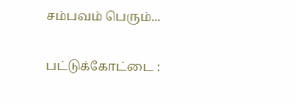சம்பவம் பெரும்...

பட்டுக்கோட்டை :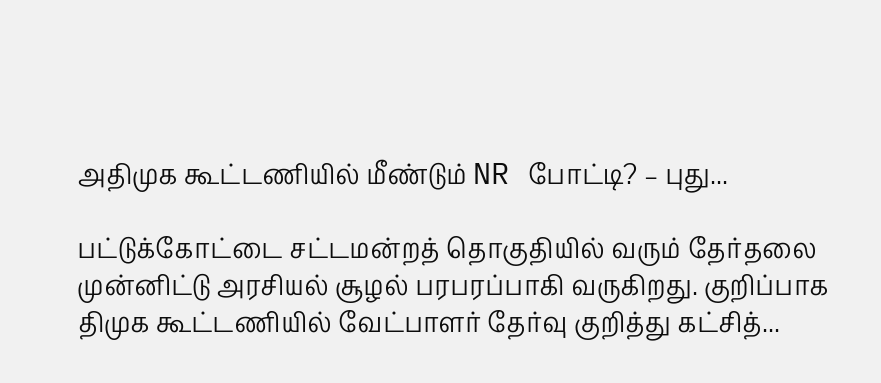அதிமுக கூட்டணியில் மீண்டும் NR போட்டி? – புது...

பட்டுக்கோட்டை சட்டமன்றத் தொகுதியில் வரும் தேர்தலை முன்னிட்டு அரசியல் சூழல் பரபரப்பாகி வருகிறது. குறிப்பாக திமுக கூட்டணியில் வேட்பாளர் தேர்வு குறித்து கட்சித்...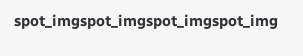spot_imgspot_imgspot_imgspot_img